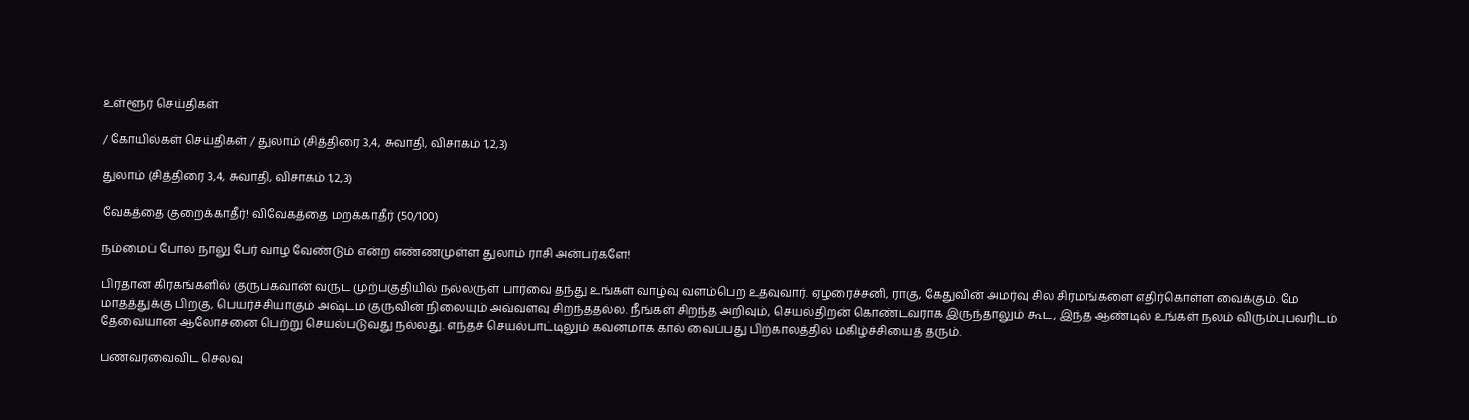உள்ளூர் செய்திகள்

/ கோயில்கள் செய்திகள் / துலாம் (சித்திரை 3,4, சுவாதி, விசாகம் 1,2,3)

துலாம் (சித்திரை 3,4, சுவாதி, விசாகம் 1,2,3)

வேகத்தை குறைக்காதீர்! விவேகத்தை மறக்காதீர் (50/100)

நம்மைப் போல நாலு பேர் வாழ வேண்டும் என்ற எண்ணமுள்ள துலாம் ராசி அன்பர்களே!

பிரதான கிரகங்களில் குருபகவான் வருட முற்பகுதியில் நல்லருள் பார்வை தந்து உங்கள் வாழ்வு வளம்பெற உதவுவார். ஏழரைச்சனி, ராகு, கேதுவின் அமர்வு சில சிரமங்களை எதிர்கொள்ள வைக்கும். மே மாதத்துக்கு பிறகு, பெயர்ச்சியாகும் அஷ்டம குருவின் நிலையும் அவ்வளவு சிறந்ததல்ல. நீங்கள் சிறந்த அறிவும், செயல்திறன் கொண்டவராக இருந்தாலும் கூட, இந்த ஆண்டில் உங்கள் நலம் விரும்புபவரிடம் தேவையான ஆலோசனை பெற்று செயல்படுவது நல்லது. எந்தச் செயல்பாட்டிலும் கவனமாக கால் வைப்பது பிற்காலத்தில் மகிழ்ச்சியைத் தரும்.

பணவரவைவிட செலவு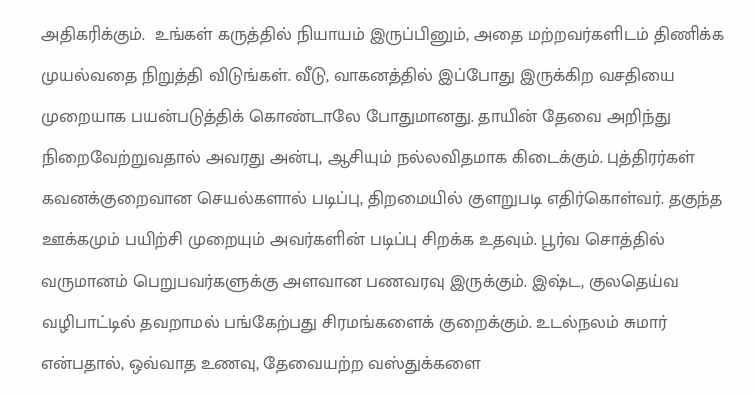அதிகரிக்கும்.  உங்கள் கருத்தில் நியாயம் இருப்பினும், அதை மற்றவர்களிடம் திணிக்க முயல்வதை நிறுத்தி விடுங்கள். வீடு, வாகனத்தில் இப்போது இருக்கிற வசதியை முறையாக பயன்படுத்திக் கொண்டாலே போதுமானது. தாயின் தேவை அறிந்து நிறைவேற்றுவதால் அவரது அன்பு, ஆசியும் நல்லவிதமாக கிடைக்கும். புத்திரர்கள் கவனக்குறைவான செயல்களால் படிப்பு, திறமையில் குளறுபடி எதிர்கொள்வர். தகுந்த ஊக்கமும் பயிற்சி முறையும் அவர்களின் படிப்பு சிறக்க உதவும். பூர்வ சொத்தில் வருமானம் பெறுபவர்களுக்கு அளவான பணவரவு இருக்கும். இஷ்ட, குலதெய்வ வழிபாட்டில் தவறாமல் பங்கேற்பது சிரமங்களைக் குறைக்கும். உடல்நலம் சுமார் என்பதால், ஒவ்வாத உணவு, தேவையற்ற வஸ்துக்களை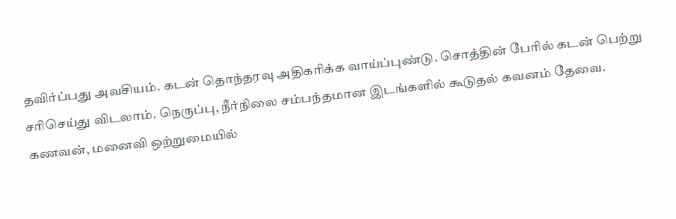தவிர்ப்பது அவசியம். கடன் தொந்தரவு அதிகரிக்க வாய்ப்புண்டு. சொத்தின் பேரில் கடன் பெற்று சரிசெய்து விடலாம். நெருப்பு, நீர்நிலை சம்பந்தமான இடங்களில் கூடுதல் கவனம் தேவை.
கணவன், மனைவி ஒற்றுமையில்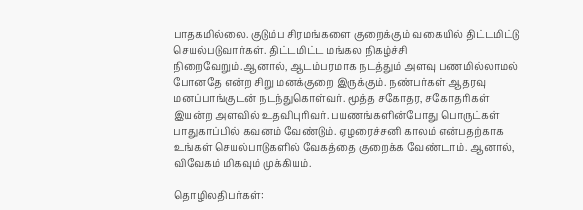பாதகமில்லை. குடும்ப சிரமங்களை குறைக்கும் வகையில் திட்டமிட்டு செயல்படுவார்கள். திட்டமிட்ட மங்கல நிகழ்ச்சி நிறைவேறும்.ஆனால், ஆடம்பரமாக நடத்தும் அளவு பணமில்லாமல் போனதே என்ற சிறு மனக்குறை இருக்கும். நண்பர்கள் ஆதரவு மனப்பாங்குடன் நடந்துகொள்வர். மூத்த சகோதர, சகோதரிகள் இயன்ற அளவில் உதவிபுரிவர். பயணங்களின்போது பொருட்கள் பாதுகாப்பில் கவனம் வேண்டும். ஏழரைச்சனி காலம் என்பதற்காக  உங்கள் செயல்பாடுகளில் வேகத்தை குறைக்க வேண்டாம். ஆனால், விவேகம் மிகவும் முக்கியம்.

தொழிலதிபர்கள்: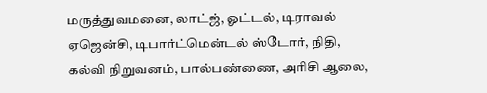மருத்துவமனை, லாட்ஜ், ஓட்டல், டிராவல் ஏஜென்சி, டிபார்ட்மென்டல் ஸ்டோர், நிதி, கல்வி நிறுவனம், பால்பண்ணை, அரிசி ஆலை,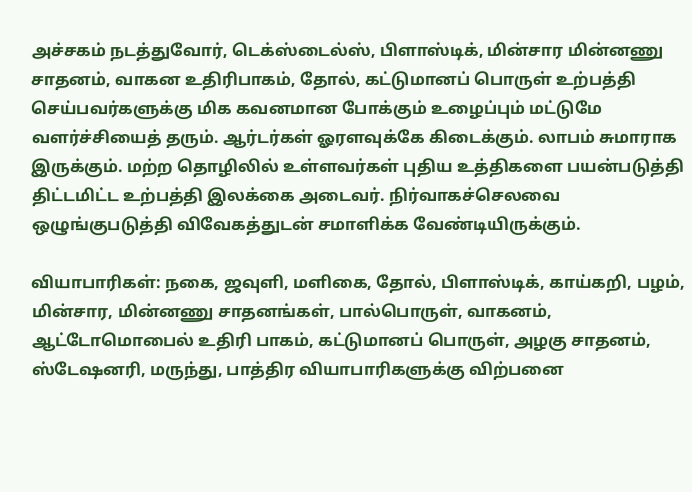அச்சகம் நடத்துவோர், டெக்ஸ்டைல்ஸ், பிளாஸ்டிக், மின்சார மின்னணு சாதனம், வாகன உதிரிபாகம், தோல், கட்டுமானப் பொருள் உற்பத்தி செய்பவர்களுக்கு மிக கவனமான போக்கும் உழைப்பும் மட்டுமே வளர்ச்சியைத் தரும். ஆர்டர்கள் ஓரளவுக்கே கிடைக்கும். லாபம் சுமாராக இருக்கும். மற்ற தொழிலில் உள்ளவர்கள் புதிய உத்திகளை பயன்படுத்தி திட்டமிட்ட உற்பத்தி இலக்கை அடைவர். நிர்வாகச்செலவை ஒழுங்குபடுத்தி விவேகத்துடன் சமாளிக்க வேண்டியிருக்கும்.

வியாபாரிகள்: நகை, ஜவுளி, மளிகை, தோல், பிளாஸ்டிக், காய்கறி, பழம், மின்சார, மின்னணு சாதனங்கள், பால்பொருள், வாகனம், ஆட்டோமொபைல் உதிரி பாகம், கட்டுமானப் பொருள், அழகு சாதனம், ஸ்டேஷனரி, மருந்து, பாத்திர வியாபாரிகளுக்கு விற்பனை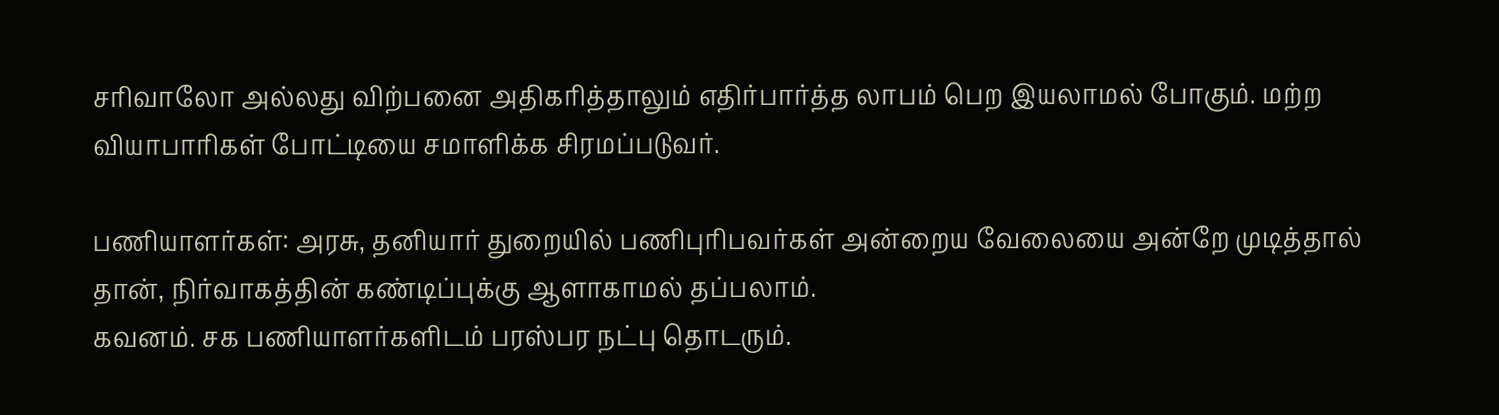சரிவாலோ அல்லது விற்பனை அதிகரித்தாலும் எதிர்பார்த்த லாபம் பெற இயலாமல் போகும். மற்ற வியாபாரிகள் போட்டியை சமாளிக்க சிரமப்படுவர்.

பணியாளர்கள்: அரசு, தனியார் துறையில் பணிபுரிபவர்கள் அன்றைய வேலையை அன்றே முடித்தால் தான், நிர்வாகத்தின் கண்டிப்புக்கு ஆளாகாமல் தப்பலாம்.
கவனம். சக பணியாளர்களிடம் பரஸ்பர நட்பு தொடரும்.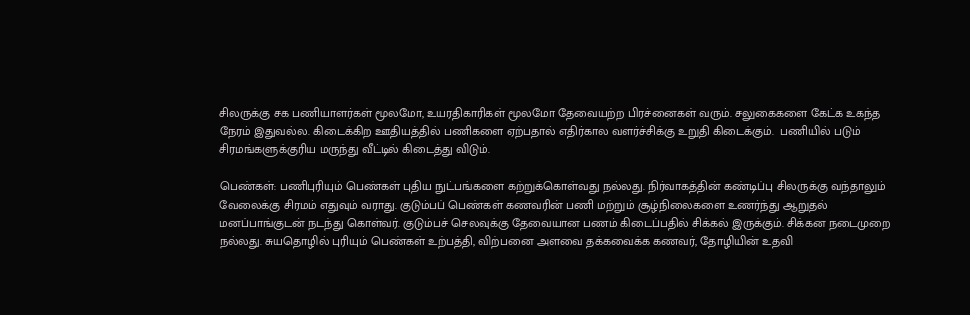சிலருக்கு சக பணியாளர்கள் மூலமோ, உயரதிகாரிகள் மூலமோ தேவையற்ற பிரச்னைகள் வரும். சலுகைகளை கேட்க உகந்த நேரம் இதுவல்ல. கிடைக்கிற ஊதியத்தில் பணிகளை ஏற்பதால் எதிர்கால வளர்ச்சிக்கு உறுதி கிடைக்கும்.  பணியில் படும் சிரமங்களுக்குரிய மருந்து வீட்டில் கிடைத்து விடும்.

பெண்கள்: பணிபுரியும் பெண்கள் புதிய நுட்பங்களை கற்றுக்கொள்வது நல்லது. நிர்வாகத்தின் கண்டிப்பு சிலருக்கு வந்தாலும் வேலைக்கு சிரமம் எதுவும் வராது. குடும்பப் பெண்கள் கணவரின் பணி மற்றும் சூழ்நிலைகளை உணர்ந்து ஆறுதல் மனப்பாங்குடன் நடந்து கொள்வர். குடும்பச் செலவுக்கு தேவையான பணம் கிடைப்பதில் சிக்கல் இருக்கும். சிக்கன நடைமுறை நல்லது. சுயதொழில் புரியும் பெண்கள் உற்பத்தி, விற்பனை அளவை தக்கவைக்க கணவர், தோழியின் உதவி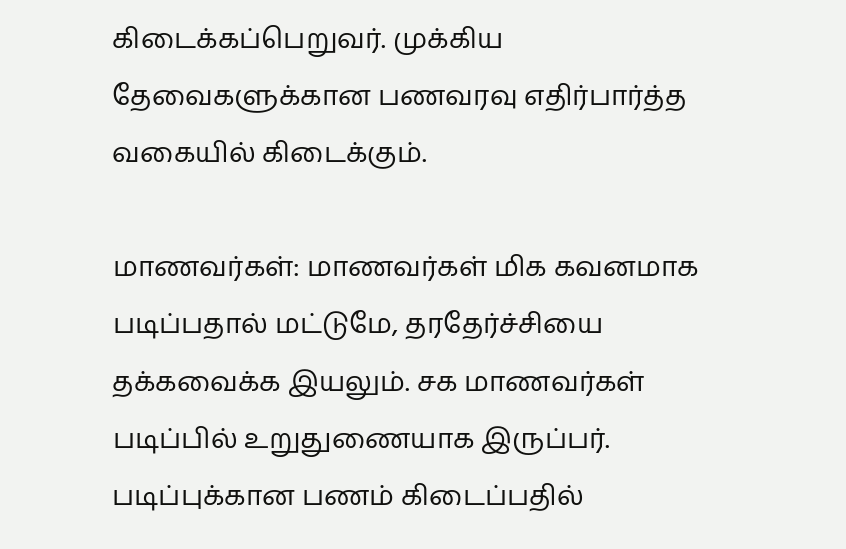கிடைக்கப்பெறுவர். முக்கிய தேவைகளுக்கான பணவரவு எதிர்பார்த்த வகையில் கிடைக்கும்.

மாணவர்கள்: மாணவர்கள் மிக கவனமாக படிப்பதால் மட்டுமே, தரதேர்ச்சியை தக்கவைக்க இயலும். சக மாணவர்கள் படிப்பில் உறுதுணையாக இருப்பர். படிப்புக்கான பணம் கிடைப்பதில்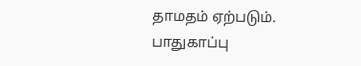தாமதம் ஏற்படும். பாதுகாப்பு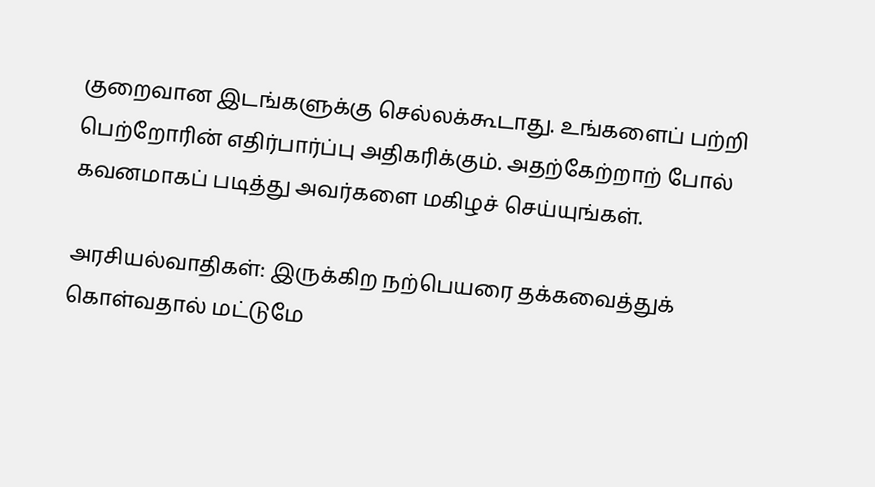குறைவான இடங்களுக்கு செல்லக்கூடாது. உங்களைப் பற்றி பெற்றோரின் எதிர்பார்ப்பு அதிகரிக்கும். அதற்கேற்றாற் போல் கவனமாகப் படித்து அவர்களை மகிழச் செய்யுங்கள்.

அரசியல்வாதிகள்: இருக்கிற நற்பெயரை தக்கவைத்துக் கொள்வதால் மட்டுமே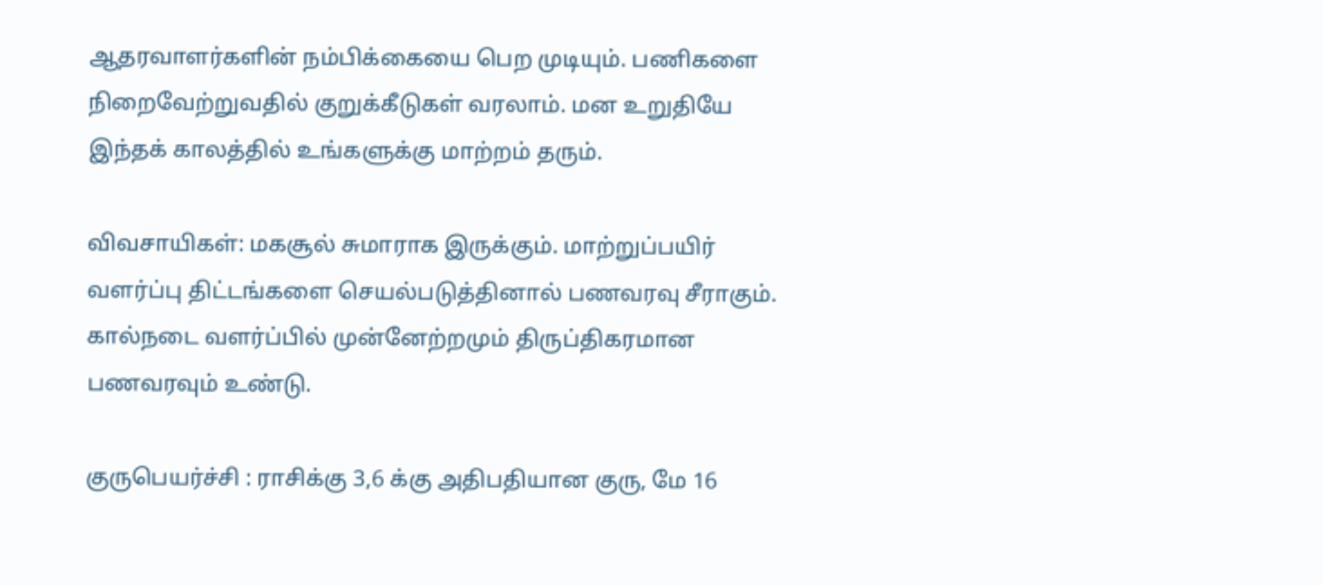ஆதரவாளர்களின் நம்பிக்கையை பெற முடியும். பணிகளை நிறைவேற்றுவதில் குறுக்கீடுகள் வரலாம். மன உறுதியே இந்தக் காலத்தில் உங்களுக்கு மாற்றம் தரும்.

விவசாயிகள்: மகசூல் சுமாராக இருக்கும். மாற்றுப்பயிர் வளர்ப்பு திட்டங்களை செயல்படுத்தினால் பணவரவு சீராகும். கால்நடை வளர்ப்பில் முன்னேற்றமும் திருப்திகரமான பணவரவும் உண்டு.

குருபெயர்ச்சி : ராசிக்கு 3,6 க்கு அதிபதியான குரு, மே 16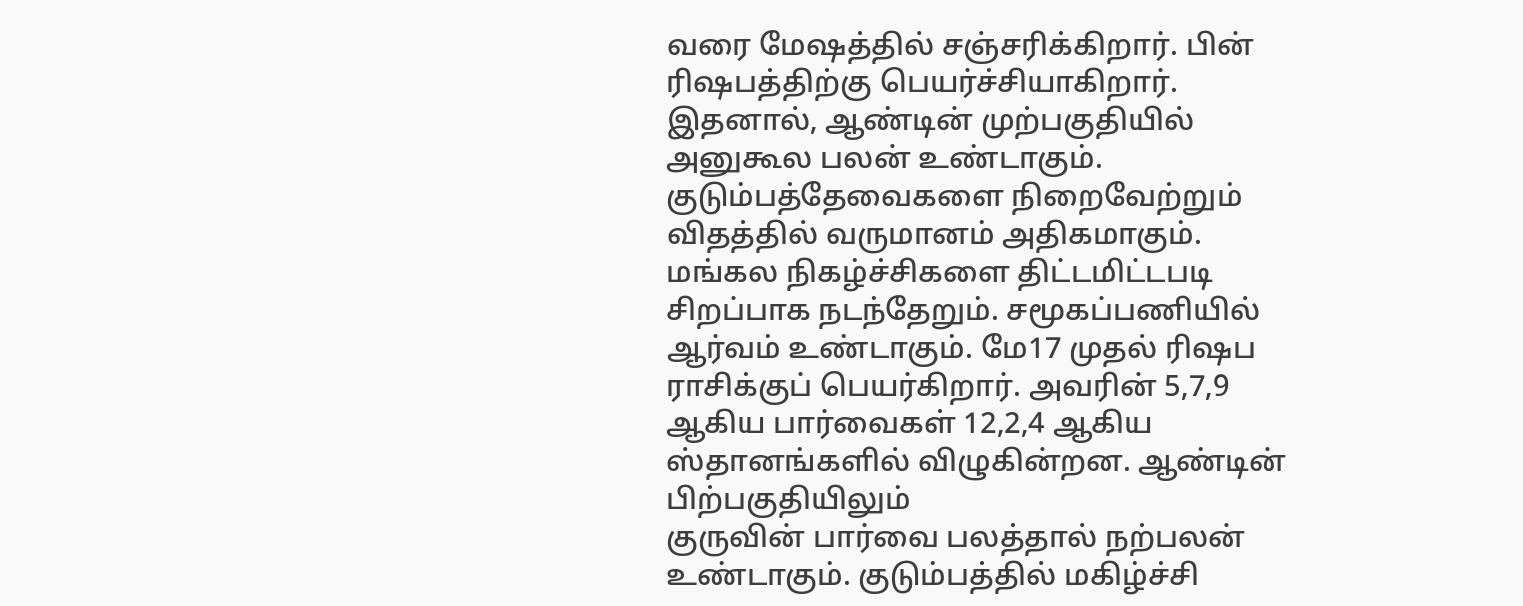வரை மேஷத்தில் சஞ்சரிக்கிறார். பின் ரிஷபத்திற்கு பெயர்ச்சியாகிறார். இதனால், ஆண்டின் முற்பகுதியில் அனுகூல பலன் உண்டாகும். குடும்பத்தேவைகளை நிறைவேற்றும் விதத்தில் வருமானம் அதிகமாகும். மங்கல நிகழ்ச்சிகளை திட்டமிட்டபடி சிறப்பாக நடந்தேறும். சமூகப்பணியில் ஆர்வம் உண்டாகும். மே17 முதல் ரிஷப ராசிக்குப் பெயர்கிறார். அவரின் 5,7,9 ஆகிய பார்வைகள் 12,2,4 ஆகிய ஸ்தானங்களில் விழுகின்றன. ஆண்டின் பிற்பகுதியிலும்
குருவின் பார்வை பலத்தால் நற்பலன் உண்டாகும். குடும்பத்தில் மகிழ்ச்சி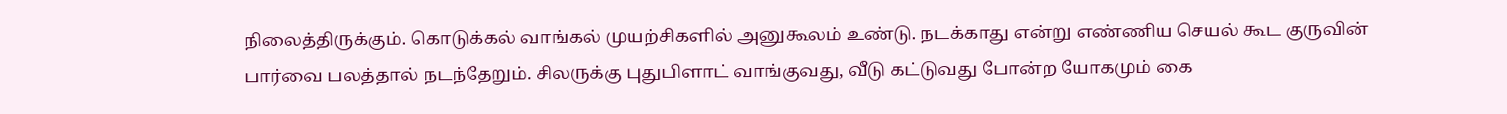நிலைத்திருக்கும். கொடுக்கல் வாங்கல் முயற்சிகளில் அனுகூலம் உண்டு. நடக்காது என்று எண்ணிய செயல் கூட குருவின் பார்வை பலத்தால் நடந்தேறும். சிலருக்கு புதுபிளாட் வாங்குவது, வீடு கட்டுவது போன்ற யோகமும் கை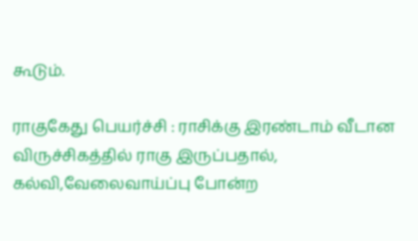கூடும்.

ராகுகேது பெயர்ச்சி : ராசிக்கு இரண்டாம் வீடான விருச்சிகத்தில் ராகு இருப்பதால், கல்வி,வேலைவாய்ப்பு போன்ற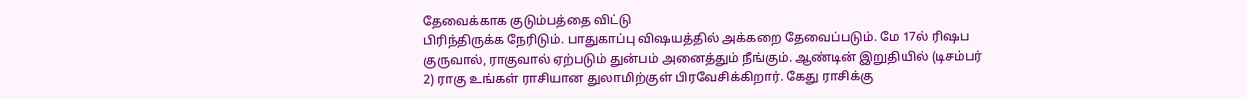தேவைக்காக குடும்பத்தை விட்டு
பிரிந்திருக்க நேரிடும். பாதுகாப்பு விஷயத்தில் அக்கறை தேவைப்படும். மே 17ல் ரிஷப குருவால், ராகுவால் ஏற்படும் துன்பம் அனைத்தும் நீங்கும். ஆண்டின் இறுதியில் (டிசம்பர் 2) ராகு உங்கள் ராசியான துலாமிற்குள் பிரவேசிக்கிறார். கேது ராசிக்கு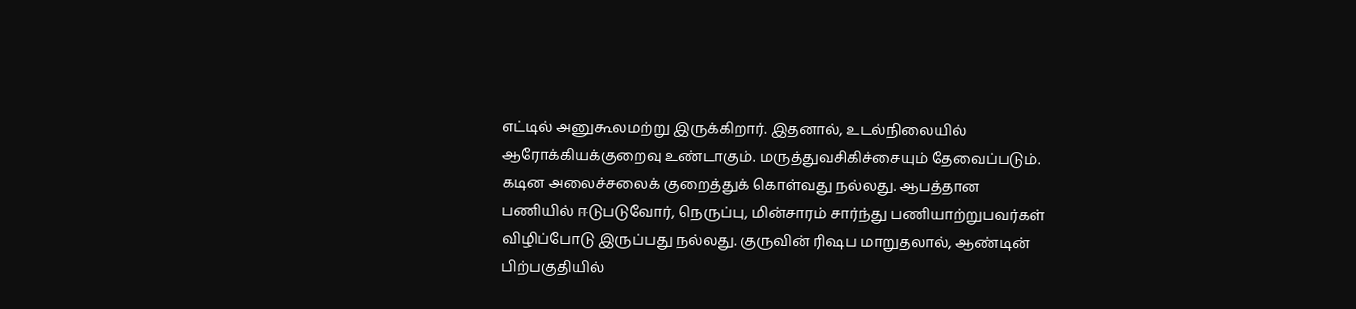எட்டில் அனுகூலமற்று இருக்கிறார். இதனால், உடல்நிலையில் ஆரோக்கியக்குறைவு உண்டாகும். மருத்துவசிகிச்சையும் தேவைப்படும். கடின அலைச்சலைக் குறைத்துக் கொள்வது நல்லது. ஆபத்தான பணியில் ஈடுபடுவோர், நெருப்பு, மின்சாரம் சார்ந்து பணியாற்றுபவர்கள் விழிப்போடு இருப்பது நல்லது. குருவின் ரிஷப மாறுதலால், ஆண்டின் பிற்பகுதியில்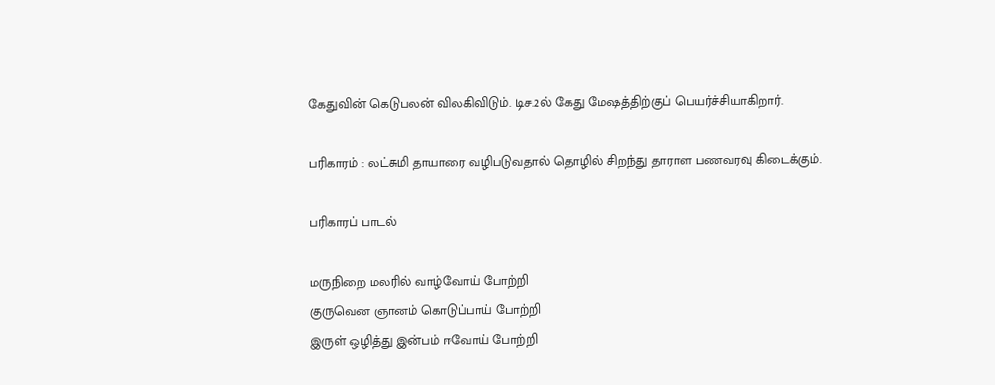கேதுவின் கெடுபலன் விலகிவிடும். டிச.2ல் கேது மேஷத்திற்குப் பெயர்ச்சியாகிறார்.

பரிகாரம் : லட்சுமி தாயாரை வழிபடுவதால் தொழில் சிறந்து தாராள பணவரவு கிடைக்கும்.

பரிகாரப் பாடல்

மருநிறை மலரில் வாழ்வோய் போற்றி
குருவென ஞானம் கொடுப்பாய் போற்றி
இருள் ஒழித்து இன்பம் ஈவோய் போற்றி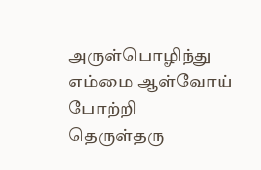அருள்பொழிந்து எம்மை ஆள்வோய் போற்றி
தெருள்தரு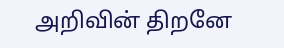அறிவின் திறனே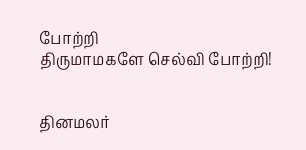போற்றி
திருமாமகளே செல்வி போற்றி!


தினமலர்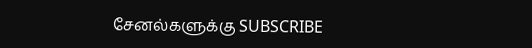சேனல்களுக்கு SUBSCRIBE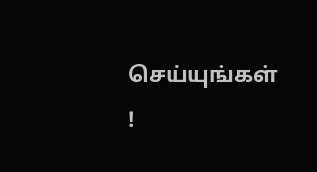செய்யுங்கள் !